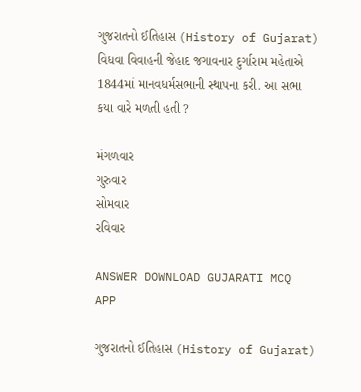ગુજરાતનો ઈતિહાસ (History of Gujarat)
વિધવા વિવાહની જેહાદ જગાવનાર દુર્ગારામ મહેતાએ 1844માં માનવધર્મસભાની સ્થાપના કરી. આ સભા કયા વારે મળતી હતી ?

મંગળવાર
ગુરુવાર
સોમવાર
રવિવાર

ANSWER DOWNLOAD GUJARATI MCQ APP

ગુજરાતનો ઈતિહાસ (History of Gujarat)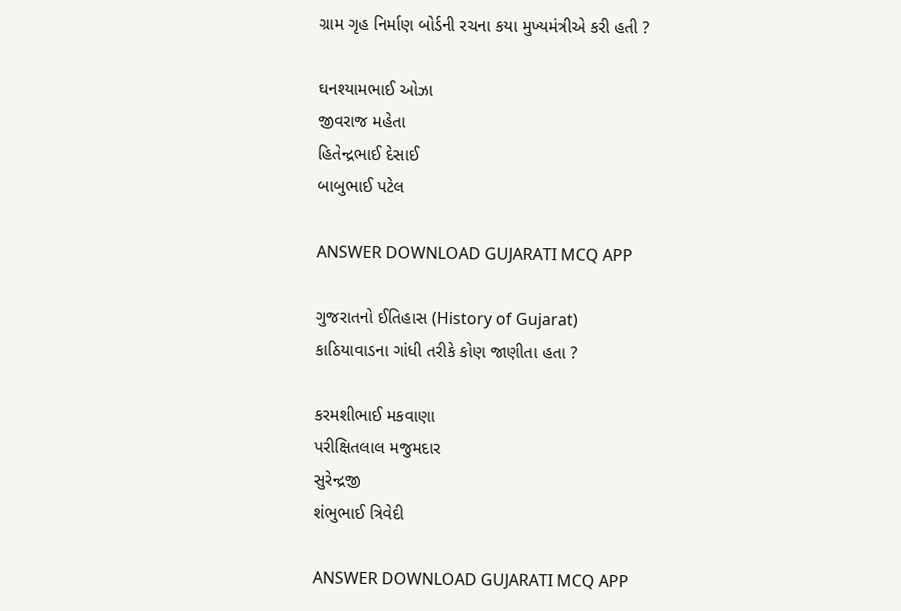ગ્રામ ગૃહ નિર્માણ બોર્ડની રચના કયા મુખ્યમંત્રીએ કરી હતી ?

ઘનશ્યામભાઈ ઓઝા
જીવરાજ મહેતા
હિતેન્દ્રભાઈ દેસાઈ
બાબુભાઈ પટેલ

ANSWER DOWNLOAD GUJARATI MCQ APP

ગુજરાતનો ઈતિહાસ (History of Gujarat)
કાઠિયાવાડના ગાંધી તરીકે કોણ જાણીતા હતા ?

કરમશીભાઈ મકવાણા
પરીક્ષિતલાલ મજુમદાર
સુરેન્દ્રજી
શંભુભાઈ ત્રિવેદી

ANSWER DOWNLOAD GUJARATI MCQ APP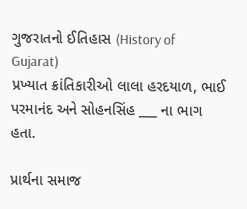ગુજરાતનો ઈતિહાસ (History of Gujarat)
પ્રખ્યાત ક્રાંતિકારીઓ લાલા હરદયાળ, ભાઈ પરમાનંદ અને સોહનસિંહ ___ ના ભાગ હતા.

પ્રાર્થના સમાજ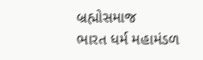બ્રહ્મોસમાજ
ભારત ધર્મ મહામંડળ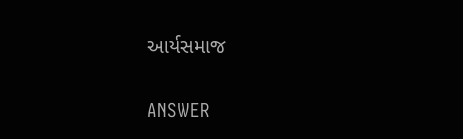આર્યસમાજ

ANSWER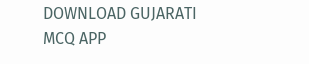DOWNLOAD GUJARATI MCQ APP